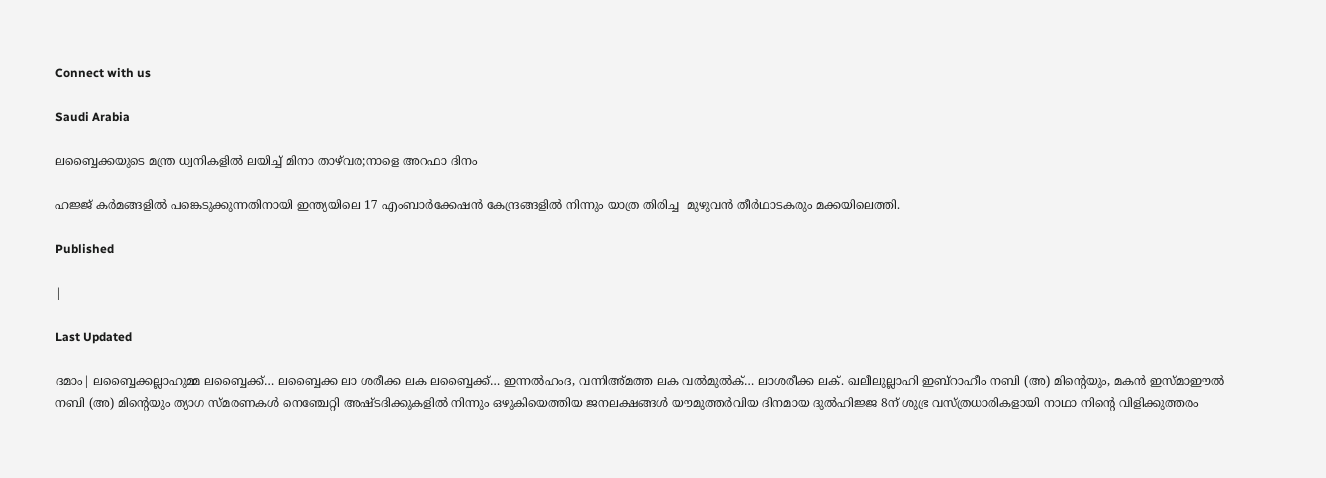Connect with us

Saudi Arabia

ലബ്ബൈക്കയുടെ മന്ത്ര ധ്വനികളിൽ ലയിച്ച് മിനാ താഴ്‌വര;നാളെ അറഫാ ദിനം

ഹജ്ജ് കർമങ്ങളിൽ പങ്കെടുക്കുന്നതിനായി ഇന്ത്യയിലെ 17 എംബാർക്കേഷൻ കേന്ദ്രങ്ങളിൽ നിന്നും യാത്ര തിരിച്ച  മുഴുവൻ തീർഥാടകരും മക്കയിലെത്തി.

Published

|

Last Updated

ദമാം| ലബ്ബൈക്കല്ലാഹുമ്മ ലബ്ബൈക്ക്… ലബ്ബൈക്ക ലാ ശരീക്ക ലക ലബ്ബൈക്ക്… ഇന്നൽഹംദ, വന്നിഅ്മത്ത ലക വൽമുൽക്… ലാശരീക്ക ലക്. ഖലീലുല്ലാഹി ഇബ്‌റാഹീം നബി (അ) മിന്റെയും, മകൻ ഇസ്മാഈൽ നബി (അ) മിന്റെയും ത്യാഗ സ്മരണകൾ നെഞ്ചേറ്റി അഷ്ടദിക്കുകളിൽ നിന്നും ഒഴുകിയെത്തിയ ജനലക്ഷങ്ങൾ യൗമുത്തർവിയ ദിനമായ ദുൽഹിജ്ജ 8ന് ശുഭ്ര വസ്ത്രധാരികളായി നാഥാ നിന്റെ വിളിക്കുത്തരം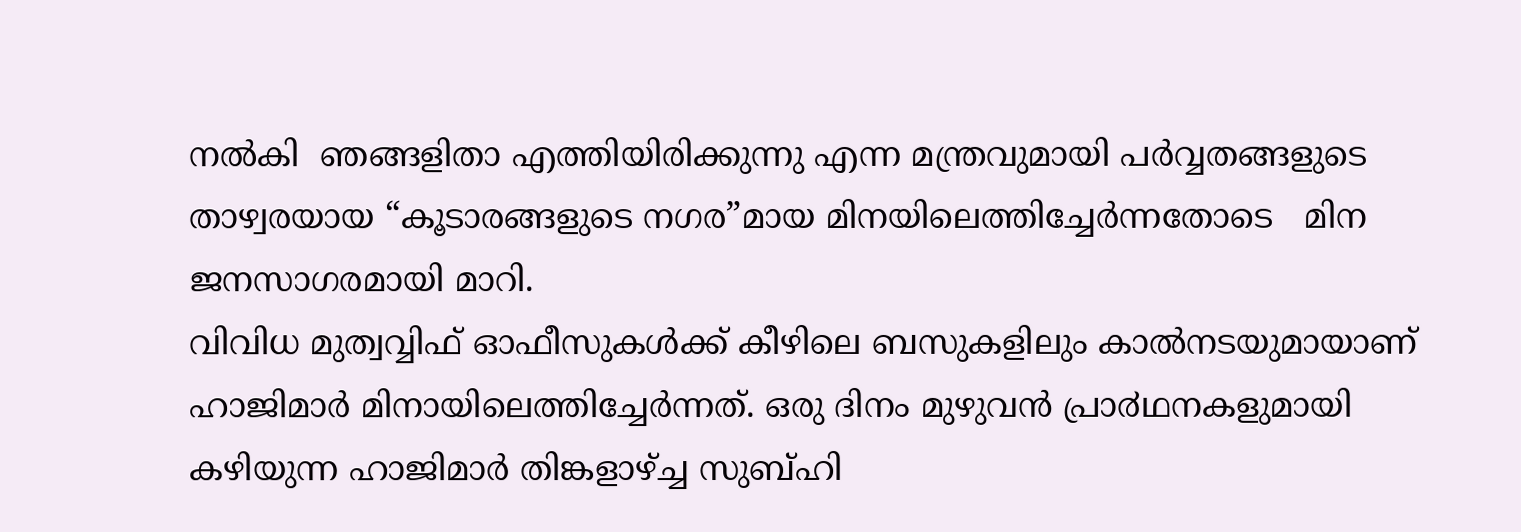നൽകി  ഞങ്ങളിതാ എത്തിയിരിക്കുന്നു എന്ന മന്ത്രവുമായി പർവ്വതങ്ങളുടെ താഴ്വരയായ “കൂടാരങ്ങളുടെ നഗര”മായ മിനയിലെത്തിച്ചേർന്നതോടെ   മിന ജനസാഗരമായി മാറി.
വിവിധ മുത്വവ്വിഫ് ഓഫീസുകള്‍ക്ക് കീഴിലെ ബസുകളിലും കാൽനടയുമായാണ് ഹാജിമാർ മിനായിലെത്തിച്ചേർന്നത്. ഒരു ദിനം മുഴുവൻ പ്രാ൪ഥനകളുമായി കഴിയുന്ന ഹാജിമാർ തിങ്കളാഴ്ച്ച സുബ്ഹി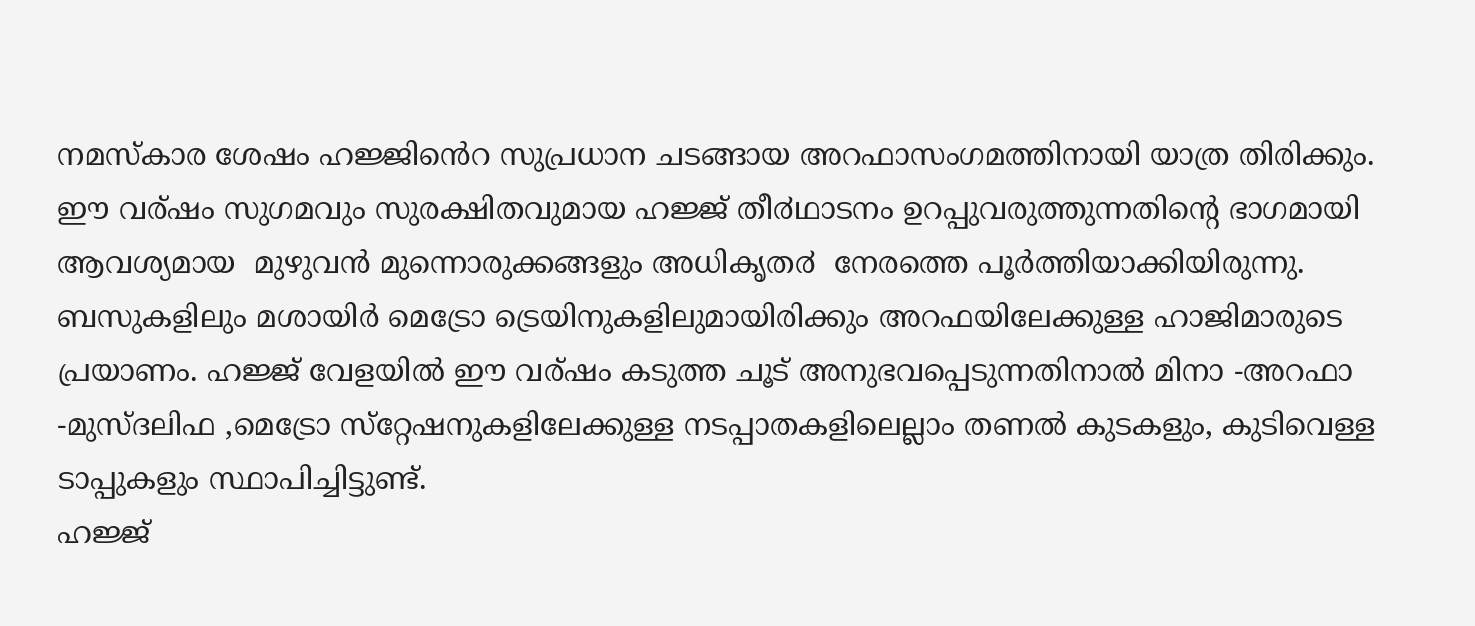നമസ്കാര ശേഷം ഹജ്ജിൻെറ സുപ്രധാന ചടങ്ങായ അറഫാസംഗമത്തിനായി യാത്ര തിരിക്കും. ഈ വര്ഷം സുഗമവും സുരക്ഷിതവുമായ ഹജ്ജ് തീ൪ഥാടനം ഉറപ്പുവരുത്തുന്നതിന്റെ ഭാഗമായി ആവശ്യമായ  മുഴുവൻ മുന്നൊരുക്കങ്ങളും അധികൃത൪  നേരത്തെ പൂർത്തിയാക്കിയിരുന്നു.
ബസുകളിലും മശായിര്‍ മെട്രോ ട്രെയിനുകളിലുമായിരിക്കും അറഫയിലേക്കുള്ള ഹാജിമാരുടെ പ്രയാണം. ഹജ്ജ് വേളയിൽ ഈ വര്ഷം കടുത്ത ചൂട് അനുഭവപ്പെടുന്നതിനാല്‍ മിനാ -അറഫാ -മുസ്ദലിഫ ,മെട്രോ സ്‌റ്റേഷനുകളിലേക്കുള്ള നടപ്പാതകളിലെല്ലാം തണല്‍ കുടകളും, കുടിവെള്ള ടാപ്പുകളും സ്ഥാപിച്ചിട്ടുണ്ട്.
ഹജ്ജ്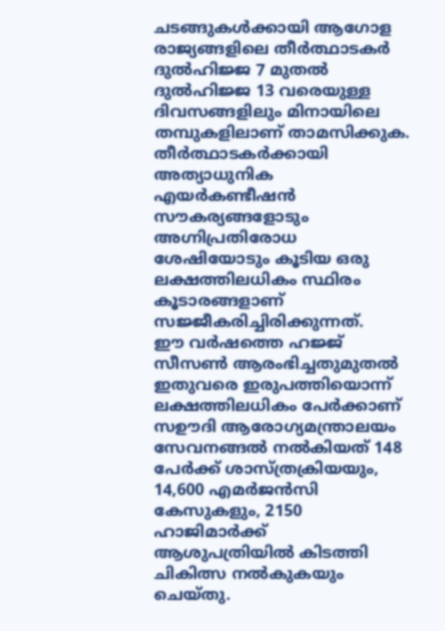ചടങ്ങുകൾക്കായി ആഗോള രാജ്യങ്ങളിലെ തീർത്ഥാടകർ ദുൽഹിജ്ജ 7 മുതൽ ദുൽഹിജ്ജ 13 വരെയുള്ള ദിവസങ്ങളിലും മിനായിലെ തമ്പുകളിലാണ് താമസിക്കുക. തീർത്ഥാടകർക്കായി അത്യാധുനിക എയർകണ്ടീഷൻ സൗകര്യങ്ങളോടും അഗ്നിപ്രതിരോധ ശേഷിയോടും കൂടിയ ഒരു ലക്ഷത്തിലധികം സ്ഥിരം കൂടാരങ്ങളാണ് സജ്ജീകരിച്ചിരിക്കുന്നത്.
ഈ വർഷത്തെ ഹജ്ജ് സീസൺ ആരംഭിച്ചതുമുതൽ ഇതുവരെ ഇരുപത്തിയൊന്ന് ലക്ഷത്തിലധികം പേർക്കാണ്  സഊദി ആരോഗ്യമന്ത്രാലയം സേവനങ്ങൽ നൽകിയത് 148 പേർക്ക് ശാസ്ത്രക്രിയയും, 14,600 എമർജൻസി കേസുകളും, 2150 ഹാജിമാർക്ക്  ആശുപത്രിയിൽ കിടത്തി ചികിത്സ നൽകുകയും  ചെയ്‌തു.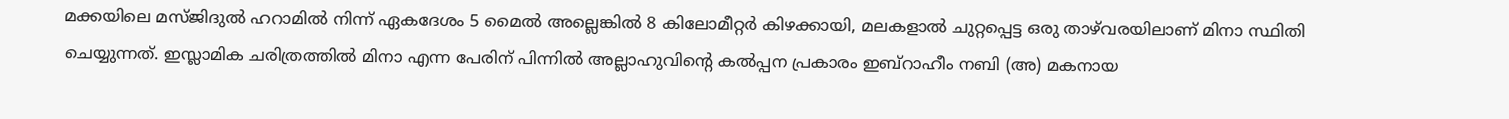മക്കയിലെ മസ്ജിദുൽ ഹറാമിൽ നിന്ന് ഏകദേശം 5 മൈൽ അല്ലെങ്കിൽ 8 കിലോമീറ്റർ കിഴക്കായി, മലകളാൽ ചുറ്റപ്പെട്ട ഒരു താഴ്‌വരയിലാണ് മിനാ സ്ഥിതി ചെയ്യുന്നത്. ഇസ്ലാമിക ചരിത്രത്തിൽ മിനാ എന്ന പേരിന് പിന്നിൽ അല്ലാഹുവിന്റെ കൽപ്പന പ്രകാരം ഇബ്റാഹീം നബി (അ) മകനായ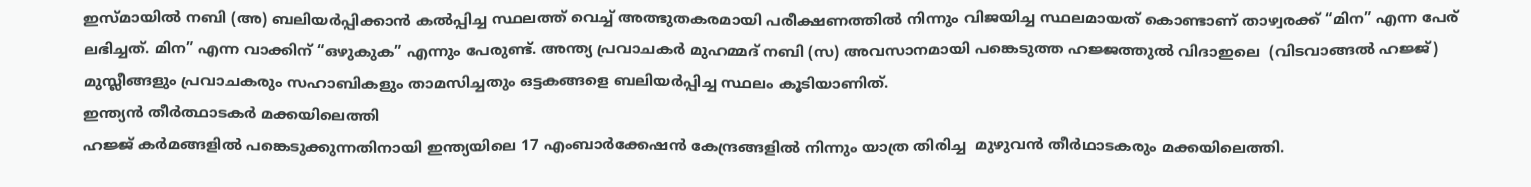ഇസ്മായിൽ നബി (അ) ബലിയർപ്പിക്കാൻ കൽപ്പിച്ച സ്ഥലത്ത് വെച്ച് അത്ഭുതകരമായി പരീക്ഷണത്തിൽ നിന്നും വിജയിച്ച സ്ഥലമായത് കൊണ്ടാണ് താഴ്വരക്ക് “മിന” എന്ന പേര് ലഭിച്ചത്. മിന” എന്ന വാക്കിന് “ഒഴുകുക” എന്നും പേരുണ്ട്. അന്ത്യ പ്രവാചകർ മുഹമ്മദ് നബി (സ) അവസാനമായി പങ്കെടുത്ത ഹജ്ജത്തുൽ വിദാഇലെ  (വിടവാങ്ങൽ ഹജ്ജ്) മുസ്ലീങ്ങളും പ്രവാചകരും സഹാബികളും താമസിച്ചതും ഒട്ടകങ്ങളെ ബലിയർപ്പിച്ച സ്ഥലം കൂടിയാണിത്.
ഇന്ത്യൻ തീർത്ഥാടകർ മക്കയിലെത്തി
ഹജ്ജ് കർമങ്ങളിൽ പങ്കെടുക്കുന്നതിനായി ഇന്ത്യയിലെ 17 എംബാർക്കേഷൻ കേന്ദ്രങ്ങളിൽ നിന്നും യാത്ര തിരിച്ച  മുഴുവൻ തീർഥാടകരും മക്കയിലെത്തി.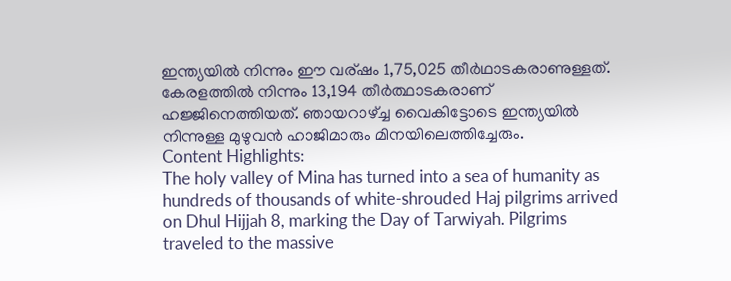ഇന്ത്യയിൽ നിന്നും ഈ വര്ഷം 1,75,025 തീർഥാടകരാണുള്ളത്. കേരളത്തിൽ നിന്നും 13,194 തീർത്ഥാടകരാണ് ഹജ്ജിനെത്തിയത്. ഞായറാഴ്ച്ച വൈകിട്ടോടെ ഇന്ത്യയിൽ നിന്നുള്ള മുഴുവൻ ഹാജിമാരും മിനയിലെത്തിച്ചേരും.
Content Highlights:
The holy valley of Mina has turned into a sea of humanity as hundreds of thousands of white-shrouded Haj pilgrims arrived on Dhul Hijjah 8, marking the Day of Tarwiyah. Pilgrims traveled to the massive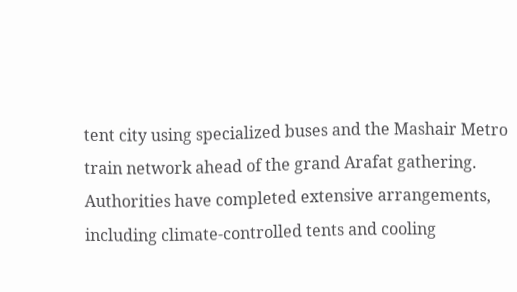tent city using specialized buses and the Mashair Metro train network ahead of the grand Arafat gathering. Authorities have completed extensive arrangements, including climate-controlled tents and cooling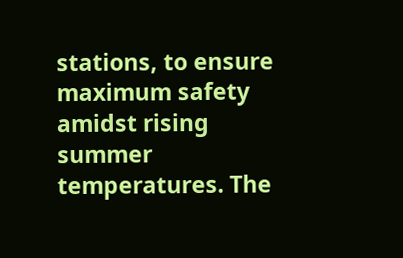stations, to ensure maximum safety amidst rising summer temperatures. The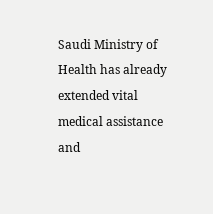Saudi Ministry of Health has already extended vital medical assistance and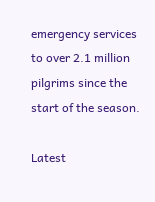emergency services to over 2.1 million pilgrims since the start of the season.

Latest